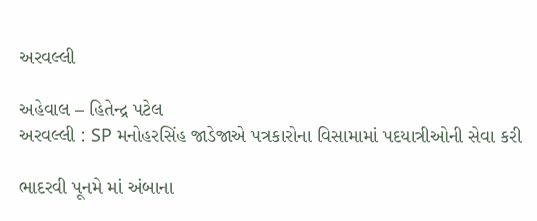અરવલ્લી

અહેવાલ – હિતેન્દ્ર પટેલ
અરવલ્લી : SP મનોહરસિંહ જાડેજાએ પત્રકારોના વિસામામાં પદયાત્રીઓની સેવા કરી

ભાદરવી પૂનમે માં અંબાના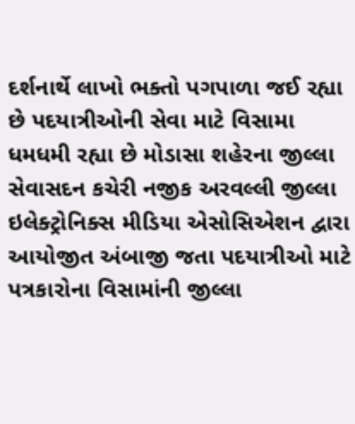દર્શનાર્થે લાખો ભક્તો પગપાળા જઈ રહ્યા છે પદયાત્રીઓની સેવા માટે વિસામા ધમધમી રહ્યા છે મોડાસા શહેરના જીલ્લા સેવાસદન કચેરી નજીક અરવલ્લી જીલ્લા ઇલેક્ટ્રોનિક્સ મીડિયા એસોસિએશન દ્વારા આયોજીત અંબાજી જતા પદયાત્રીઓ માટે પત્રકારોના વિસામાંની જીલ્લા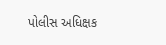પોલીસ અધિક્ષક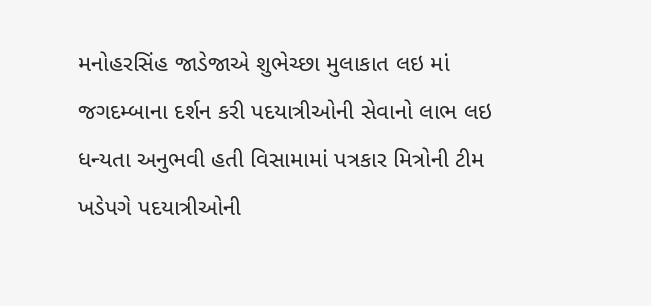મનોહરસિંહ જાડેજાએ શુભેચ્છા મુલાકાત લઇ માં જગદમ્બાના દર્શન કરી પદયાત્રીઓની સેવાનો લાભ લઇ ધન્યતા અનુભવી હતી વિસામામાં પત્રકાર મિત્રોની ટીમ ખડેપગે પદયાત્રીઓની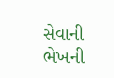સેવાની ભેખની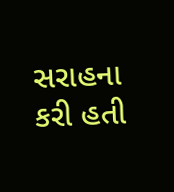સરાહના કરી હતી